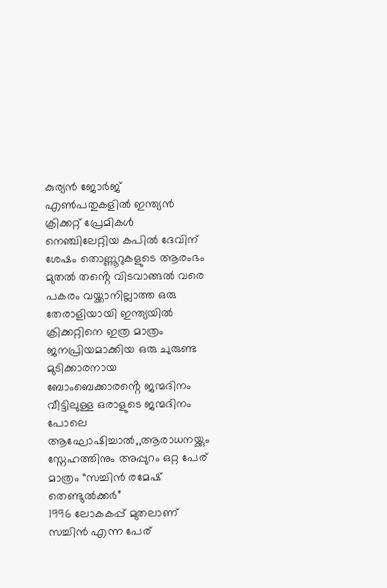കുര്യൻ ജോർജ്
എൺപതുകളിൽ ഇന്ത്യൻ ക്രിക്കറ്റ് പ്രേമികൾ നെഞ്ചിലേറ്റിയ കപിൽ ദേവിന് ശേഷം തൊണ്ണൂറുകളുടെ ആരംഭം മുതൽ തൻ്റെ വിടവാങ്ങൽ വരെ പകരം വയ്ക്കാനില്ലാത്ത ഒരു തേരാളിയായി ഇന്ത്യയിൽ ക്രിക്കറ്റിനെ ഇത്ര മാത്രം ജനപ്രിയമാക്കിയ ഒരു ചുരുണ്ട മുടിക്കാരനായ ബോംബെക്കാരൻ്റെ ജന്മദിനം വീട്ടിലുള്ള ഒരാളുടെ ജന്മദിനം പോലെ ആഘോഷിച്ചാൽ,,ആരാധനയ്ക്കും സ്നേഹത്തിനും അപ്പുറം ഒറ്റ പേര് മാത്രം “സച്ചിൻ രമേഷ് തെണ്ടുൽക്കർ”
1996 ലോകകപ്പ് മുതലാണ് സച്ചിൻ എന്ന പേര്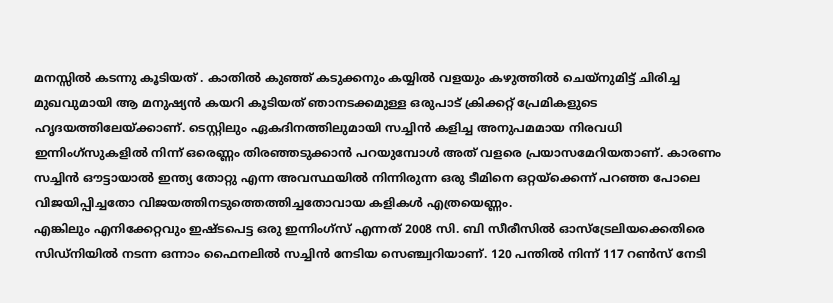മനസ്സിൽ കടന്നു കൂടിയത് . കാതിൽ കുഞ്ഞ് കടുക്കനും കയ്യിൽ വളയും കഴുത്തിൽ ചെയ്നുമിട്ട് ചിരിച്ച മുഖവുമായി ആ മനുഷ്യൻ കയറി കൂടിയത് ഞാനടക്കമുള്ള ഒരുപാട് ക്രിക്കറ്റ് പ്രേമികളുടെ ഹൃദയത്തിലേയ്ക്കാണ്. ടെസ്റ്റിലും ഏകദിനത്തിലുമായി സച്ചിൻ കളിച്ച അനുപമമായ നിരവധി ഇന്നിംഗ്സുകളിൽ നിന്ന് ഒരെണ്ണം തിരഞ്ഞടുക്കാൻ പറയുമ്പോൾ അത് വളരെ പ്രയാസമേറിയതാണ്. കാരണം സച്ചിൻ ഔട്ടായാൽ ഇന്ത്യ തോറ്റു എന്ന അവസ്ഥയിൽ നിന്നിരുന്ന ഒരു ടീമിനെ ഒറ്റയ്ക്കെന്ന് പറഞ്ഞ പോലെ വിജയിപ്പിച്ചതോ വിജയത്തിനടുത്തെത്തിച്ചതോവായ കളികൾ എത്രയെണ്ണം.
എങ്കിലും എനിക്കേറ്റവും ഇഷ്ടപെട്ട ഒരു ഇന്നിംഗ്സ് എന്നത് 2008 സി. ബി സീരീസിൽ ഓസ്ട്രേലിയക്കെതിരെ സിഡ്നിയിൽ നടന്ന ഒന്നാം ഫൈനലിൽ സച്ചിൻ നേടിയ സെഞ്ച്വറിയാണ്. 120 പന്തിൽ നിന്ന് 117 റൺസ് നേടി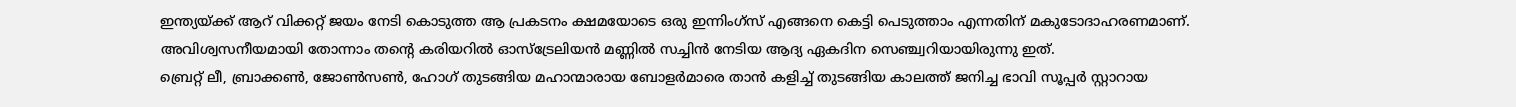ഇന്ത്യയ്ക്ക് ആറ് വിക്കറ്റ് ജയം നേടി കൊടുത്ത ആ പ്രകടനം ക്ഷമയോടെ ഒരു ഇന്നിംഗ്സ് എങ്ങനെ കെട്ടി പെടുത്താം എന്നതിന് മകുടോദാഹരണമാണ്. അവിശ്വസനീയമായി തോന്നാം തൻ്റെ കരിയറിൽ ഓസ്ട്രേലിയൻ മണ്ണിൽ സച്ചിൻ നേടിയ ആദ്യ ഏകദിന സെഞ്ച്വറിയായിരുന്നു ഇത്.
ബ്രെറ്റ് ലീ, ബ്രാക്കൺ, ജോൺസൺ, ഹോഗ് തുടങ്ങിയ മഹാന്മാരായ ബോളർമാരെ താൻ കളിച്ച് തുടങ്ങിയ കാലത്ത് ജനിച്ച ഭാവി സൂപ്പർ സ്റ്റാറായ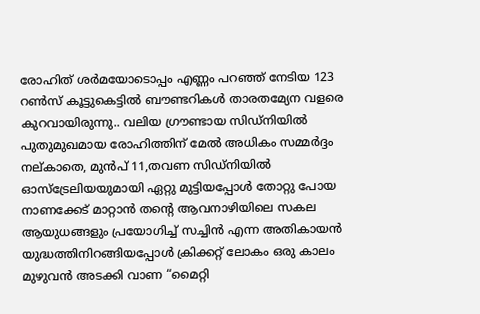രോഹിത് ശർമയോടൊപ്പം എണ്ണം പറഞ്ഞ് നേടിയ 123 റൺസ് കൂട്ടുകെട്ടിൽ ബൗണ്ടറികൾ താരതമ്യേന വളരെ കുറവായിരുന്നു.. വലിയ ഗ്രൗണ്ടായ സിഡ്നിയിൽ പുതുമുഖമായ രോഹിത്തിന് മേൽ അധികം സമ്മർദ്ദം നല്കാതെ, മുൻപ് 11,തവണ സിഡ്നിയിൽ ഓസ്ട്രേലിയയുമായി ഏറ്റു മുട്ടിയപ്പോൾ തോറ്റു പോയ നാണക്കേട് മാറ്റാൻ തൻ്റെ ആവനാഴിയിലെ സകല ആയുധങ്ങളും പ്രയോഗിച്ച് സച്ചിൻ എന്ന അതികായൻ യുദ്ധത്തിനിറങ്ങിയപ്പോൾ ക്രിക്കറ്റ് ലോകം ഒരു കാലം മുഴുവൻ അടക്കി വാണ “മൈറ്റി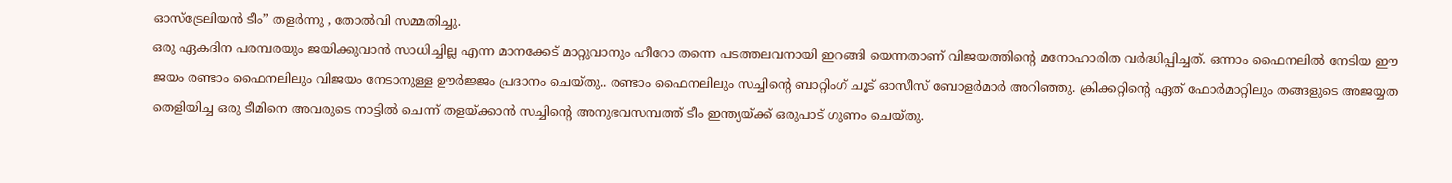ഓസ്ട്രേലിയൻ ടീം” തളർന്നു , തോൽവി സമ്മതിച്ചു.
ഒരു ഏകദിന പരമ്പരയും ജയിക്കുവാൻ സാധിച്ചില്ല എന്ന മാനക്കേട് മാറ്റുവാനും ഹീറോ തന്നെ പടത്തലവനായി ഇറങ്ങി യെന്നതാണ് വിജയത്തിൻ്റെ മനോഹാരിത വർദ്ധിപ്പിച്ചത്. ഒന്നാം ഫൈനലിൽ നേടിയ ഈ ജയം രണ്ടാം ഫൈനലിലും വിജയം നേടാനുള്ള ഊർജ്ജം പ്രദാനം ചെയ്തു.. രണ്ടാം ഫൈനലിലും സച്ചിൻ്റെ ബാറ്റിംഗ് ചൂട് ഓസീസ് ബോളർമാർ അറിഞ്ഞു. ക്രിക്കറ്റിൻ്റെ ഏത് ഫോർമാറ്റിലും തങ്ങളുടെ അജയ്യത തെളിയിച്ച ഒരു ടീമിനെ അവരുടെ നാട്ടിൽ ചെന്ന് തളയ്ക്കാൻ സച്ചിൻ്റെ അനുഭവസമ്പത്ത് ടീം ഇന്ത്യയ്ക്ക് ഒരുപാട് ഗുണം ചെയ്തു.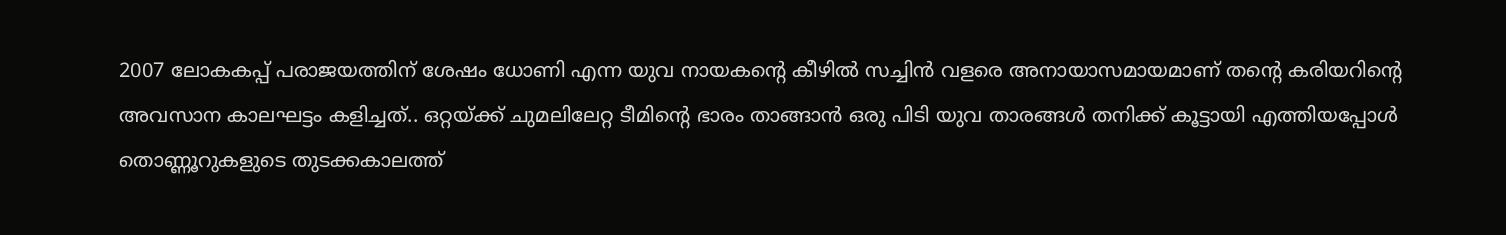2007 ലോകകപ്പ് പരാജയത്തിന് ശേഷം ധോണി എന്ന യുവ നായകൻ്റെ കീഴിൽ സച്ചിൻ വളരെ അനായാസമായമാണ് തൻ്റെ കരിയറിൻ്റെ അവസാന കാലഘട്ടം കളിച്ചത്.. ഒറ്റയ്ക്ക് ചുമലിലേറ്റ ടീമിൻ്റെ ഭാരം താങ്ങാൻ ഒരു പിടി യുവ താരങ്ങൾ തനിക്ക് കൂട്ടായി എത്തിയപ്പോൾ തൊണ്ണൂറുകളുടെ തുടക്കകാലത്ത്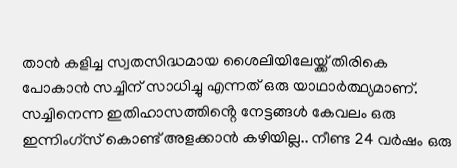താൻ കളിച്ച സ്വതസിദ്ധമായ ശൈലിയിലേയ്ക്ക് തിരികെ പോകാൻ സച്ചിന് സാധിച്ചു എന്നത് ഒരു യാഥാർത്ഥ്യമാണ്.
സച്ചിനെന്ന ഇതിഹാസത്തിൻ്റെ നേട്ടങ്ങൾ കേവലം ഒരു ഇന്നിംഗ്സ് കൊണ്ട് അളക്കാൻ കഴിയില്ല.. നീണ്ട 24 വർഷം ഒരു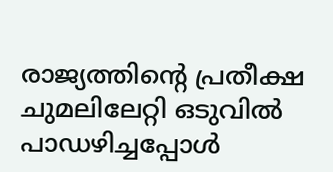രാജ്യത്തിൻ്റെ പ്രതീക്ഷ ചുമലിലേറ്റി ഒടുവിൽ പാഡഴിച്ചപ്പോൾ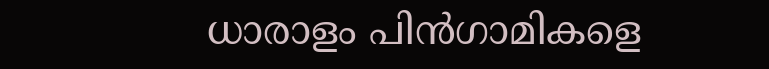ധാരാളം പിൻഗാമികളെ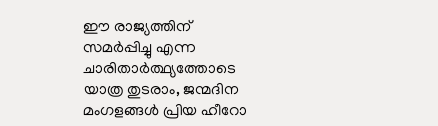ഈ രാജ്യത്തിന് സമർപ്പിച്ചു എന്ന ചാരിതാർത്ഥ്യത്തോടെ യാത്ര തുടരാം, ജന്മദിന മംഗളങ്ങൾ പ്രിയ ഹീറോ